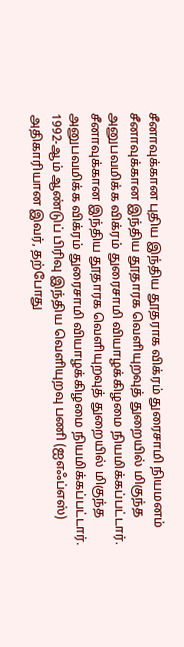சீனாவுக்கான புதிய இந்திய தூதராக விக்ரம் துரைசாமி நியமனம்
சீனாவுக்கான இந்திய தூதாரக வெளியுறவுத் துறையில் மிகுந்த அனுபவமிக்க விக்ரம் துரைசாமி வியாழக்கிழமை நியமிக்கப்பட்டார்.
சீனாவுக்கான இந்திய தூதாரக வெளியுறவுத் துறையில் மிகுந்த அனுபவமிக்க விக்ரம் துரைசாமி வியாழக்கிழமை நியமிக்கப்பட்டார்.
1992-ஆம் ஆண்டுப் பிரிவு இந்திய வெளியுறவு பணி (ஐஎஃப்எஸ்) அதிகாரியான இவர், தற்போது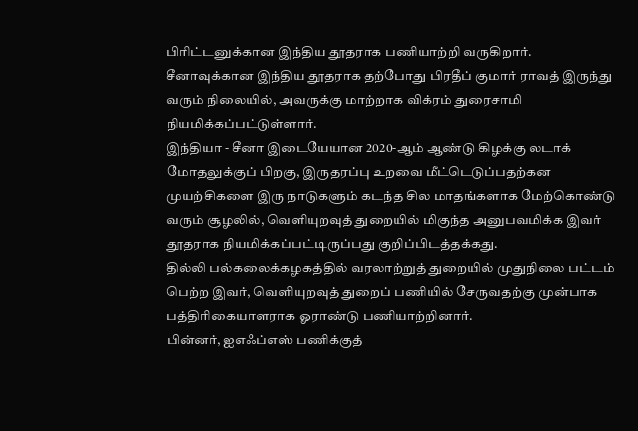பிரிட்டனுக்கான இந்திய தூதராக பணியாற்றி வருகிறார்.
சீனாவுக்கான இந்திய தூதராக தற்போது பிரதீப் குமார் ராவத் இருந்து வரும் நிலையில், அவருக்கு மாற்றாக விக்ரம் துரைசாமி நியமிக்கப்பட்டுள்ளார்.
இந்தியா - சீனா இடையேயான 2020-ஆம் ஆண்டு கிழக்கு லடாக் மோதலுக்குப் பிறகு, இருதரப்பு உறவை மீட்டெடுப்பதற்கன முயற்சிகளை இரு நாடுகளும் கடந்த சில மாதங்களாக மேற்கொண்டு வரும் சூழலில், வெளியுறவுத் துறையில் மிகுந்த அனுபவமிக்க இவர் தூதராக நியமிக்கப்பட்டிருப்பது குறிப்பிடத்தக்கது.
தில்லி பல்கலைக்கழகத்தில் வரலாற்றுத் துறையில் முதுநிலை பட்டம் பெற்ற இவர், வெளியுறவுத் துறைப் பணியில் சேருவதற்கு முன்பாக பத்திரிகையாளராக ஓராண்டு பணியாற்றினார்.
பின்னர், ஐஎஃப்எஸ் பணிக்குத்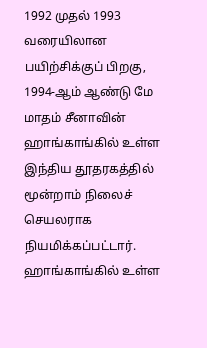1992 முதல் 1993 வரையிலான பயிற்சிக்குப் பிறகு, 1994-ஆம் ஆண்டு மே மாதம் சீனாவின் ஹாங்காங்கில் உள்ள இந்திய தூதரகத்தில் மூன்றாம் நிலைச் செயலராக நியமிக்கப்பட்டார்.
ஹாங்காங்கில் உள்ள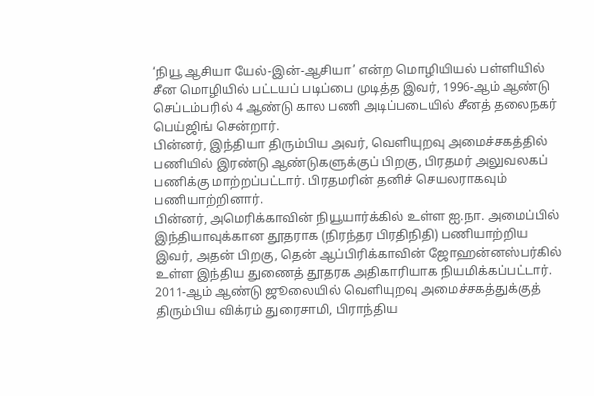‘நியூ ஆசியா யேல்-இன்-ஆசியா’ என்ற மொழியியல் பள்ளியில் சீன மொழியில் பட்டயப் படிப்பை முடித்த இவர், 1996-ஆம் ஆண்டு செப்டம்பரில் 4 ஆண்டு கால பணி அடிப்படையில் சீனத் தலைநகர் பெய்ஜிங் சென்றார்.
பின்னர், இந்தியா திரும்பிய அவர், வெளியுறவு அமைச்சகத்தில் பணியில் இரண்டு ஆண்டுகளுக்குப் பிறகு, பிரதமர் அலுவலகப் பணிக்கு மாற்றப்பட்டார். பிரதமரின் தனிச் செயலராகவும் பணியாற்றினார்.
பின்னர், அமெரிக்காவின் நியூயார்க்கில் உள்ள ஐ.நா. அமைப்பில் இந்தியாவுக்கான தூதராக (நிரந்தர பிரதிநிதி) பணியாற்றிய இவர், அதன் பிறகு, தென் ஆப்பிரிக்காவின் ஜோஹன்னஸ்பர்கில் உள்ள இந்திய துணைத் தூதரக அதிகாரியாக நியமிக்கப்பட்டார்.
2011-ஆம் ஆண்டு ஜூலையில் வெளியுறவு அமைச்சகத்துக்குத் திரும்பிய விக்ரம் துரைசாமி, பிராந்திய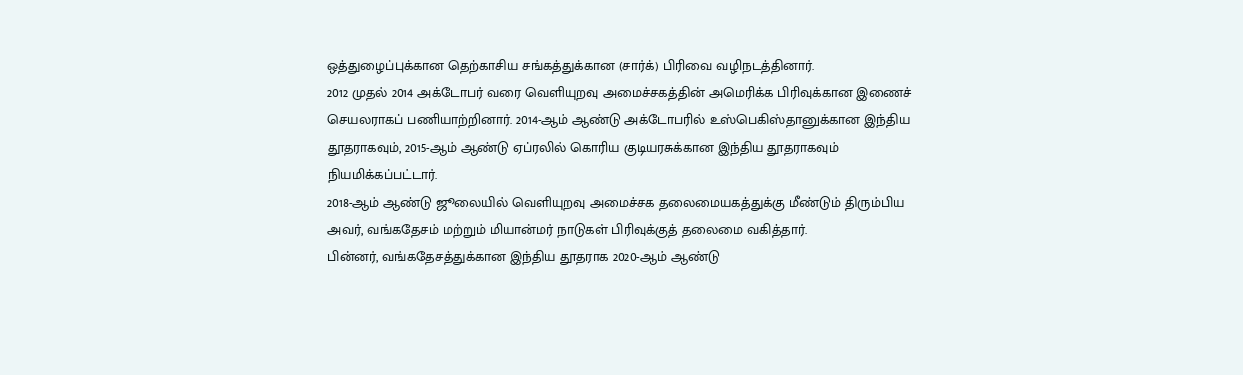ஒத்துழைப்புக்கான தெற்காசிய சங்கத்துக்கான (சார்க்) பிரிவை வழிநடத்தினார்.
2012 முதல் 2014 அக்டோபர் வரை வெளியுறவு அமைச்சகத்தின் அமெரிக்க பிரிவுக்கான இணைச் செயலராகப் பணியாற்றினார். 2014-ஆம் ஆண்டு அக்டோபரில் உஸ்பெகிஸ்தானுக்கான இந்திய தூதராகவும், 2015-ஆம் ஆண்டு ஏப்ரலில் கொரிய குடியரசுக்கான இந்திய தூதராகவும் நியமிக்கப்பட்டார்.
2018-ஆம் ஆண்டு ஜூலையில் வெளியுறவு அமைச்சக தலைமையகத்துக்கு மீண்டும் திரும்பிய அவர், வங்கதேசம் மற்றும் மியான்மர் நாடுகள் பிரிவுக்குத் தலைமை வகித்தார்.
பின்னர், வங்கதேசத்துக்கான இந்திய தூதராக 2020-ஆம் ஆண்டு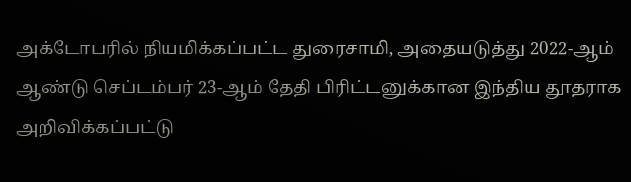அக்டோபரில் நியமிக்கப்பட்ட துரைசாமி, அதையடுத்து 2022-ஆம் ஆண்டு செப்டம்பர் 23-ஆம் தேதி பிரிட்டனுக்கான இந்திய தூதராக அறிவிக்கப்பட்டு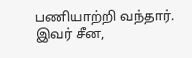பணியாற்றி வந்தார்.
இவர் சீன,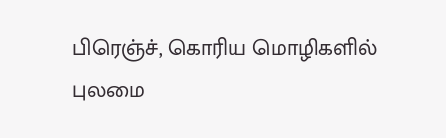பிரெஞ்ச், கொரிய மொழிகளில் புலமை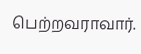பெற்றவராவார்.